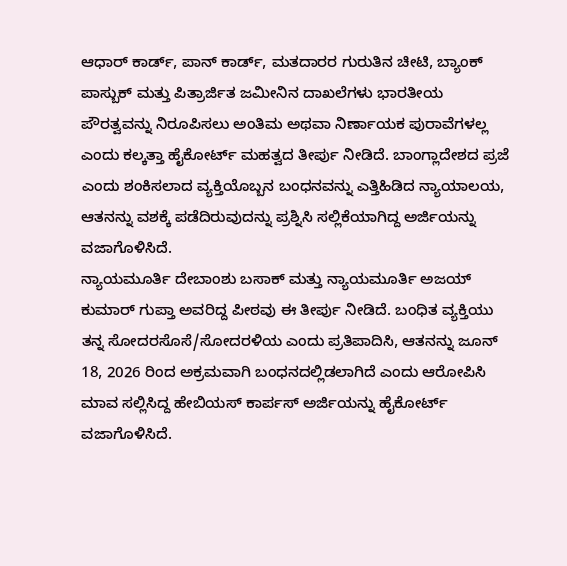ಆಧಾರ್ ಕಾರ್ಡ್, ಪಾನ್ ಕಾರ್ಡ್, ಮತದಾರರ ಗುರುತಿನ ಚೀಟಿ, ಬ್ಯಾಂಕ್ ಪಾಸ್ಬುಕ್ ಮತ್ತು ಪಿತ್ರಾರ್ಜಿತ ಜಮೀನಿನ ದಾಖಲೆಗಳು ಭಾರತೀಯ ಪೌರತ್ವವನ್ನು ನಿರೂಪಿಸಲು ಅಂತಿಮ ಅಥವಾ ನಿರ್ಣಾಯಕ ಪುರಾವೆಗಳಲ್ಲ ಎಂದು ಕಲ್ಕತ್ತಾ ಹೈಕೋರ್ಟ್ ಮಹತ್ವದ ತೀರ್ಪು ನೀಡಿದೆ. ಬಾಂಗ್ಲಾದೇಶದ ಪ್ರಜೆ ಎಂದು ಶಂಕಿಸಲಾದ ವ್ಯಕ್ತಿಯೊಬ್ಬನ ಬಂಧನವನ್ನು ಎತ್ತಿಹಿಡಿದ ನ್ಯಾಯಾಲಯ, ಆತನನ್ನು ವಶಕ್ಕೆ ಪಡೆದಿರುವುದನ್ನು ಪ್ರಶ್ನಿಸಿ ಸಲ್ಲಿಕೆಯಾಗಿದ್ದ ಅರ್ಜಿಯನ್ನು ವಜಾಗೊಳಿಸಿದೆ.
ನ್ಯಾಯಮೂರ್ತಿ ದೇಬಾಂಶು ಬಸಾಕ್ ಮತ್ತು ನ್ಯಾಯಮೂರ್ತಿ ಅಜಯ್ ಕುಮಾರ್ ಗುಪ್ತಾ ಅವರಿದ್ದ ಪೀಠವು ಈ ತೀರ್ಪು ನೀಡಿದೆ. ಬಂಧಿತ ವ್ಯಕ್ತಿಯು ತನ್ನ ಸೋದರಸೊಸೆ/ಸೋದರಳಿಯ ಎಂದು ಪ್ರತಿಪಾದಿಸಿ, ಆತನನ್ನು ಜೂನ್ 18, 2026 ರಿಂದ ಅಕ್ರಮವಾಗಿ ಬಂಧನದಲ್ಲಿಡಲಾಗಿದೆ ಎಂದು ಆರೋಪಿಸಿ ಮಾವ ಸಲ್ಲಿಸಿದ್ದ ಹೇಬಿಯಸ್ ಕಾರ್ಪಸ್ ಅರ್ಜಿಯನ್ನು ಹೈಕೋರ್ಟ್ ವಜಾಗೊಳಿಸಿದೆ.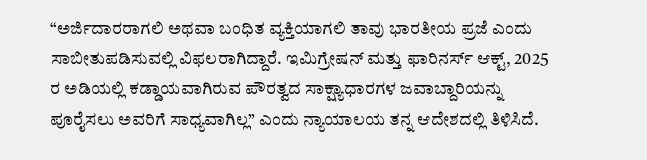“ಅರ್ಜಿದಾರರಾಗಲಿ ಅಥವಾ ಬಂಧಿತ ವ್ಯಕ್ತಿಯಾಗಲಿ ತಾವು ಭಾರತೀಯ ಪ್ರಜೆ ಎಂದು ಸಾಬೀತುಪಡಿಸುವಲ್ಲಿ ವಿಫಲರಾಗಿದ್ದಾರೆ. ಇಮಿಗ್ರೇಷನ್ ಮತ್ತು ಫಾರಿನರ್ಸ್ ಆಕ್ಟ್, 2025 ರ ಅಡಿಯಲ್ಲಿ ಕಡ್ಡಾಯವಾಗಿರುವ ಪೌರತ್ವದ ಸಾಕ್ಷ್ಯಾಧಾರಗಳ ಜವಾಬ್ದಾರಿಯನ್ನು ಪೂರೈಸಲು ಅವರಿಗೆ ಸಾಧ್ಯವಾಗಿಲ್ಲ” ಎಂದು ನ್ಯಾಯಾಲಯ ತನ್ನ ಆದೇಶದಲ್ಲಿ ತಿಳಿಸಿದೆ.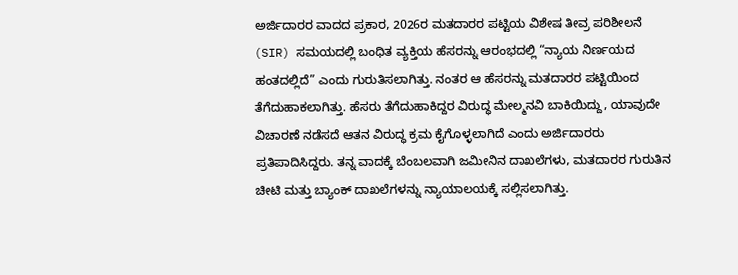ಅರ್ಜಿದಾರರ ವಾದದ ಪ್ರಕಾರ, 2026ರ ಮತದಾರರ ಪಟ್ಟಿಯ ವಿಶೇಷ ತೀವ್ರ ಪರಿಶೀಲನೆ (SIR) ಸಮಯದಲ್ಲಿ ಬಂಧಿತ ವ್ಯಕ್ತಿಯ ಹೆಸರನ್ನು ಆರಂಭದಲ್ಲಿ “ನ್ಯಾಯ ನಿರ್ಣಯದ ಹಂತದಲ್ಲಿದೆ” ಎಂದು ಗುರುತಿಸಲಾಗಿತ್ತು. ನಂತರ ಆ ಹೆಸರನ್ನು ಮತದಾರರ ಪಟ್ಟಿಯಿಂದ ತೆಗೆದುಹಾಕಲಾಗಿತ್ತು. ಹೆಸರು ತೆಗೆದುಹಾಕಿದ್ದರ ವಿರುದ್ಧ ಮೇಲ್ಮನವಿ ಬಾಕಿಯಿದ್ದು, ಯಾವುದೇ ವಿಚಾರಣೆ ನಡೆಸದೆ ಆತನ ವಿರುದ್ಧ ಕ್ರಮ ಕೈಗೊಳ್ಳಲಾಗಿದೆ ಎಂದು ಅರ್ಜಿದಾರರು ಪ್ರತಿಪಾದಿಸಿದ್ದರು. ತನ್ನ ವಾದಕ್ಕೆ ಬೆಂಬಲವಾಗಿ ಜಮೀನಿನ ದಾಖಲೆಗಳು, ಮತದಾರರ ಗುರುತಿನ ಚೀಟಿ ಮತ್ತು ಬ್ಯಾಂಕ್ ದಾಖಲೆಗಳನ್ನು ನ್ಯಾಯಾಲಯಕ್ಕೆ ಸಲ್ಲಿಸಲಾಗಿತ್ತು.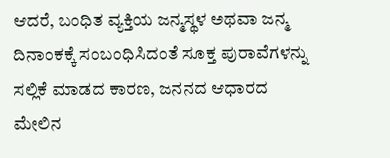ಆದರೆ, ಬಂಧಿತ ವ್ಯಕ್ತಿಯ ಜನ್ಮಸ್ಥಳ ಅಥವಾ ಜನ್ಮ ದಿನಾಂಕಕ್ಕೆ ಸಂಬಂಧಿಸಿದಂತೆ ಸೂಕ್ತ ಪುರಾವೆಗಳನ್ನು ಸಲ್ಲಿಕೆ ಮಾಡದ ಕಾರಣ, ಜನನದ ಆಧಾರದ ಮೇಲಿನ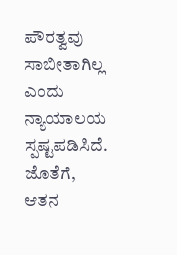ಪೌರತ್ವವು ಸಾಬೀತಾಗಿಲ್ಲ ಎಂದು ನ್ಯಾಯಾಲಯ ಸ್ಪಷ್ಟಪಡಿಸಿದೆ. ಜೊತೆಗೆ, ಆತನ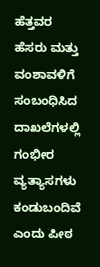ಹೆತ್ತವರ ಹೆಸರು ಮತ್ತು ವಂಶಾವಳಿಗೆ ಸಂಬಂಧಿಸಿದ ದಾಖಲೆಗಳಲ್ಲಿ ಗಂಭೀರ ವ್ಯತ್ಯಾಸಗಳು ಕಂಡುಬಂದಿವೆ ಎಂದು ಪೀಠ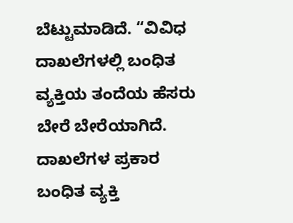ಬೆಟ್ಟುಮಾಡಿದೆ. “ವಿವಿಧ ದಾಖಲೆಗಳಲ್ಲಿ ಬಂಧಿತ ವ್ಯಕ್ತಿಯ ತಂದೆಯ ಹೆಸರು ಬೇರೆ ಬೇರೆಯಾಗಿದೆ. ದಾಖಲೆಗಳ ಪ್ರಕಾರ ಬಂಧಿತ ವ್ಯಕ್ತಿ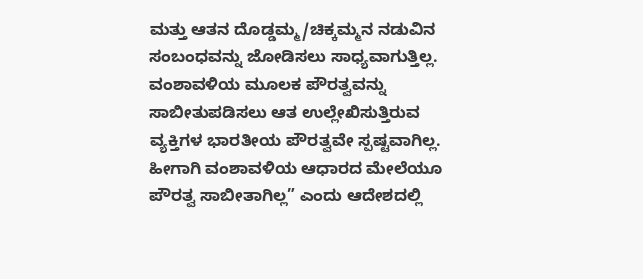ಮತ್ತು ಆತನ ದೊಡ್ಡಮ್ಮ/ಚಿಕ್ಕಮ್ಮನ ನಡುವಿನ ಸಂಬಂಧವನ್ನು ಜೋಡಿಸಲು ಸಾಧ್ಯವಾಗುತ್ತಿಲ್ಲ. ವಂಶಾವಳಿಯ ಮೂಲಕ ಪೌರತ್ವವನ್ನು ಸಾಬೀತುಪಡಿಸಲು ಆತ ಉಲ್ಲೇಖಿಸುತ್ತಿರುವ ವ್ಯಕ್ತಿಗಳ ಭಾರತೀಯ ಪೌರತ್ವವೇ ಸ್ಪಷ್ಟವಾಗಿಲ್ಲ. ಹೀಗಾಗಿ ವಂಶಾವಳಿಯ ಆಧಾರದ ಮೇಲೆಯೂ ಪೌರತ್ವ ಸಾಬೀತಾಗಿಲ್ಲ” ಎಂದು ಆದೇಶದಲ್ಲಿ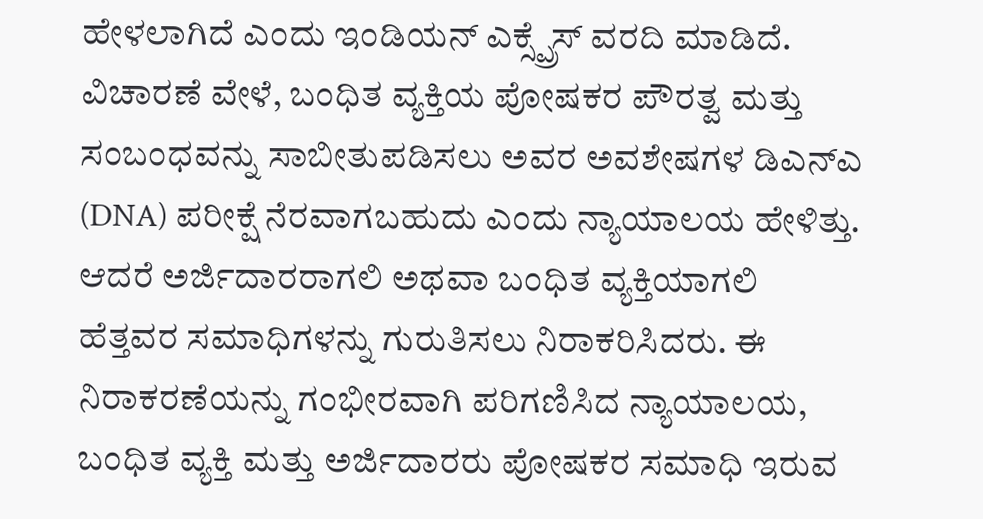ಹೇಳಲಾಗಿದೆ ಎಂದು ಇಂಡಿಯನ್ ಎಕ್ಸ್ಪ್ರೆಸ್ ವರದಿ ಮಾಡಿದೆ.
ವಿಚಾರಣೆ ವೇಳೆ, ಬಂಧಿತ ವ್ಯಕ್ತಿಯ ಪೋಷಕರ ಪೌರತ್ವ ಮತ್ತು ಸಂಬಂಧವನ್ನು ಸಾಬೀತುಪಡಿಸಲು ಅವರ ಅವಶೇಷಗಳ ಡಿಎನ್ಎ (DNA) ಪರೀಕ್ಷೆ ನೆರವಾಗಬಹುದು ಎಂದು ನ್ಯಾಯಾಲಯ ಹೇಳಿತ್ತು. ಆದರೆ ಅರ್ಜಿದಾರರಾಗಲಿ ಅಥವಾ ಬಂಧಿತ ವ್ಯಕ್ತಿಯಾಗಲಿ ಹೆತ್ತವರ ಸಮಾಧಿಗಳನ್ನು ಗುರುತಿಸಲು ನಿರಾಕರಿಸಿದರು. ಈ ನಿರಾಕರಣೆಯನ್ನು ಗಂಭೀರವಾಗಿ ಪರಿಗಣಿಸಿದ ನ್ಯಾಯಾಲಯ, ಬಂಧಿತ ವ್ಯಕ್ತಿ ಮತ್ತು ಅರ್ಜಿದಾರರು ಪೋಷಕರ ಸಮಾಧಿ ಇರುವ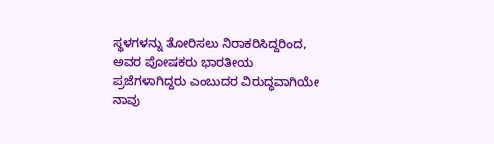ಸ್ಥಳಗಳನ್ನು ತೋರಿಸಲು ನಿರಾಕರಿಸಿದ್ದರಿಂದ, ಅವರ ಪೋಷಕರು ಭಾರತೀಯ ಪ್ರಜೆಗಳಾಗಿದ್ದರು ಎಂಬುದರ ವಿರುದ್ಧವಾಗಿಯೇ ನಾವು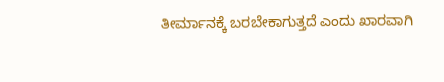ತೀರ್ಮಾನಕ್ಕೆ ಬರಬೇಕಾಗುತ್ತದೆ ಎಂದು ಖಾರವಾಗಿ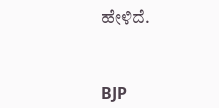ಹೇಳಿದೆ.



BJP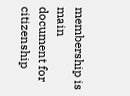membership is main document for citizenship